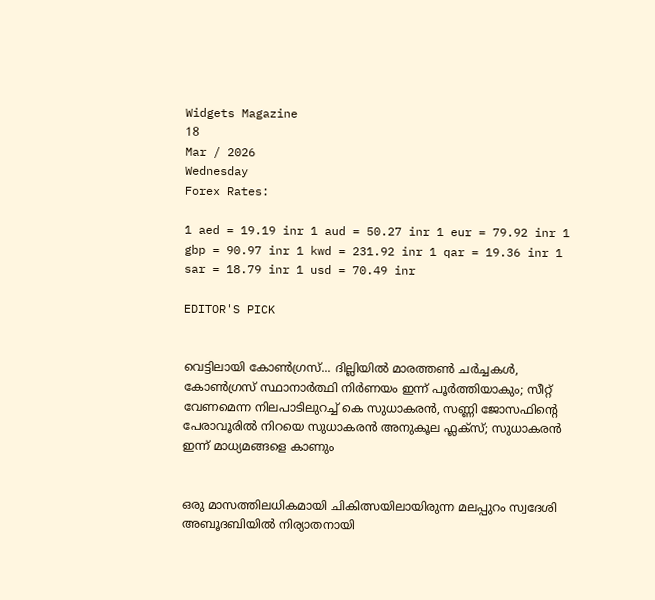Widgets Magazine
18
Mar / 2026
Wednesday
Forex Rates:

1 aed = 19.19 inr 1 aud = 50.27 inr 1 eur = 79.92 inr 1 gbp = 90.97 inr 1 kwd = 231.92 inr 1 qar = 19.36 inr 1 sar = 18.79 inr 1 usd = 70.49 inr

EDITOR'S PICK


വെട്ടിലായി കോണ്‍ഗ്രസ്... ദില്ലിയിൽ മാരത്തൺ ചർച്ചകൾ, കോൺഗ്രസ് സ്ഥാനാർത്ഥി നിർണയം ഇന്ന് പൂർത്തിയാകും; സീറ്റ് വേണമെന്ന നിലപാടിലുറച്ച് കെ സുധാകരൻ, സണ്ണി ജോസഫിന്‍റെ പേരാവൂരിൽ നിറയെ സുധാകരൻ അനുകൂല ഫ്ലക്സ്; സുധാകരൻ ഇന്ന് മാധ്യമങ്ങളെ കാണും


ഒരു മാസത്തിലധികമായി ചികിത്സയിലായിരുന്ന മലപ്പുറം സ്വദേശി അബൂദബിയിൽ നിര്യാതനായി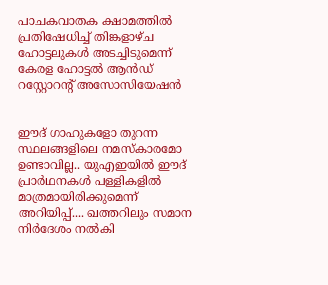പാചകവാതക ക്ഷാമത്തിൽ പ്രതിഷേധിച്ച് തിങ്കളാഴ്ച ഹോട്ടലുകൾ അടച്ചിടുമെന്ന് കേരള ഹോട്ടൽ ആൻഡ് റസ്റ്റോറന്റ് അസോസിയേഷൻ


ഈദ് ഗാഹുകളോ തുറന്ന സ്ഥലങ്ങളിലെ നമസ്കാരമോ ഉണ്ടാവില്ല.. യുഎഇയിൽ ഈദ് പ്രാർഥനകൾ പള്ളികളിൽ മാത്രമായിരിക്കുമെന്ന് അറിയിപ്പ്.... ഖത്തറിലും സമാന നിർദേശം നൽകി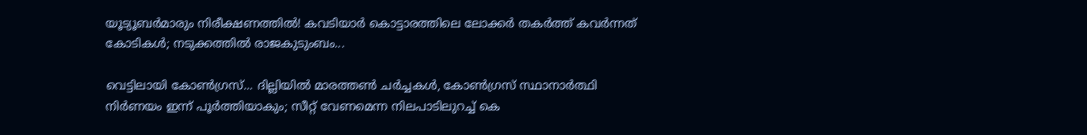യൂട്യൂബർമാരും നിരീക്ഷണത്തിൽ! കവടിയാർ കൊട്ടാരത്തിലെ ലോക്കർ തകർത്ത് കവർന്നത് കോടികൾ; നടുക്കത്തിൽ രാജകുടുംബം...

വെട്ടിലായി കോണ്‍ഗ്രസ്... ദില്ലിയിൽ മാരത്തൺ ചർച്ചകൾ, കോൺഗ്രസ് സ്ഥാനാർത്ഥി നിർണയം ഇന്ന് പൂർത്തിയാകും; സീറ്റ് വേണമെന്ന നിലപാടിലുറച്ച് കെ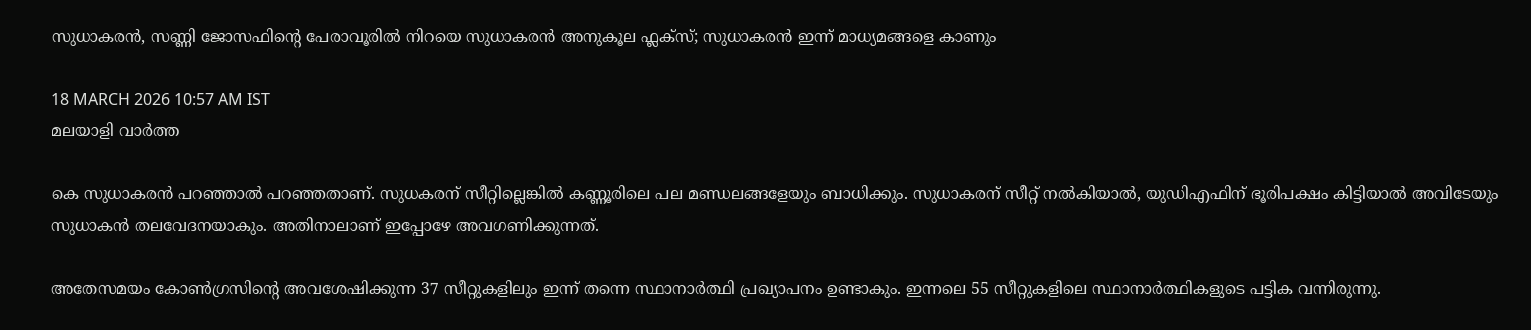സുധാകരൻ, സണ്ണി ജോസഫിന്‍റെ പേരാവൂരിൽ നിറയെ സുധാകരൻ അനുകൂല ഫ്ലക്സ്; സുധാകരൻ ഇന്ന് മാധ്യമങ്ങളെ കാണും

18 MARCH 2026 10:57 AM IST
മലയാളി വാര്‍ത്ത

കെ സുധാകരന്‍ പറഞ്ഞാല്‍ പറഞ്ഞതാണ്. സുധകരന് സീറ്റില്ലെങ്കില്‍ കണ്ണൂരിലെ പല മണ്ഡലങ്ങളേയും ബാധിക്കും. സുധാകരന് സീറ്റ് നല്‍കിയാല്‍, യുഡിഎഫിന് ഭൂരിപക്ഷം കിട്ടിയാല്‍ അവിടേയും സുധാകന്‍ തലവേദനയാകും. അതിനാലാണ് ഇപ്പോഴേ അവഗണിക്കുന്നത്.

അതേസമയം കോൺഗ്രസിന്റെ അവശേഷിക്കുന്ന 37 സീറ്റുകളിലും ഇന്ന് തന്നെ സ്ഥാനാർത്ഥി പ്രഖ്യാപനം ഉണ്ടാകും. ഇന്നലെ 55 സീറ്റുകളിലെ സ്ഥാനാർത്ഥികളുടെ പട്ടിക വന്നിരുന്നു.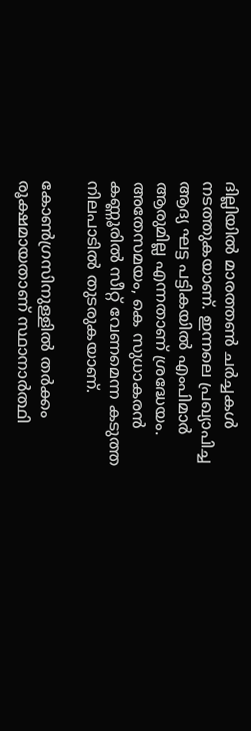ദില്ലിയിൽ മാരത്തൺ ചർച്ചകൾ നടത്തുകയാണ്. ഇന്നലെ പ്രഖ്യാപിച്ച ആദ്യ ഘട്ട പട്ടികയിൽ എംപിമാർ ആരുമില്ല എന്നതാണ് ശ്രദ്ധേയം. അതേസമയം, കെ സുധാകരൻ കണ്ണൂരിൽ സീറ്റ് വേണമെന്ന കടുത്ത നിലപാടിൽ തുടരുകയാണ്.

കോൺഗ്രസിനുള്ളിൽ തർക്കം രൂക്ഷമായതാണ് സ്ഥാനാർത്ഥി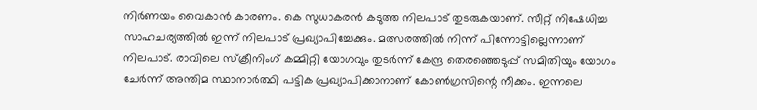നിർണയം വൈകാൻ കാരണം. കെ സുധാകരൻ കടുത്ത നിലപാട് തുടരുകയാണ്. സീറ്റ് നിഷേധിച്ച സാഹചര്യത്തിൽ ഇന്ന് നിലപാട് പ്രഖ്യാപിച്ചേക്കും. മത്സരത്തിൽ നിന്ന് പിന്നോട്ടില്ലെന്നാണ് നിലപാട്. രാവിലെ സ്ക്രീനിംഗ് കമ്മിറ്റി യോഗവും തുടർന്ന് കേന്ദ്ര തെരഞ്ഞെടുപ്പ് സമിതിയും യോഗം ചേർന്ന് അന്തിമ സ്ഥാനാർത്ഥി പട്ടിക പ്രഖ്യാപിക്കാനാണ് കോൺഗ്രസിന്റെ നീക്കം. ഇന്നലെ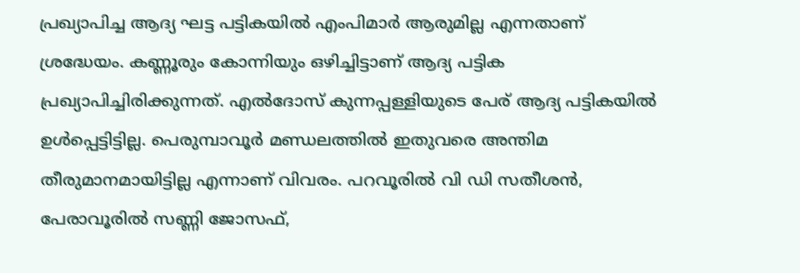പ്രഖ്യാപിച്ച ആദ്യ ഘട്ട പട്ടികയിൽ എംപിമാർ ആരുമില്ല എന്നതാണ് ശ്രദ്ധേയം. കണ്ണൂരും കോന്നിയും ഒഴിച്ചിട്ടാണ് ആദ്യ പട്ടിക പ്രഖ്യാപിച്ചിരിക്കുന്നത്. എൽദോസ് കുന്നപ്പള്ളിയുടെ പേര് ആദ്യ പട്ടികയിൽ ഉൾപ്പെട്ടിട്ടില്ല. പെരുമ്പാവൂർ മണ്ഡലത്തിൽ ഇതുവരെ അന്തിമ തീരുമാനമായിട്ടില്ല എന്നാണ് വിവരം. പറവൂരിൽ വി ഡി സതീശൻ, പേരാവൂരില്‍ സണ്ണി ജോസഫ്,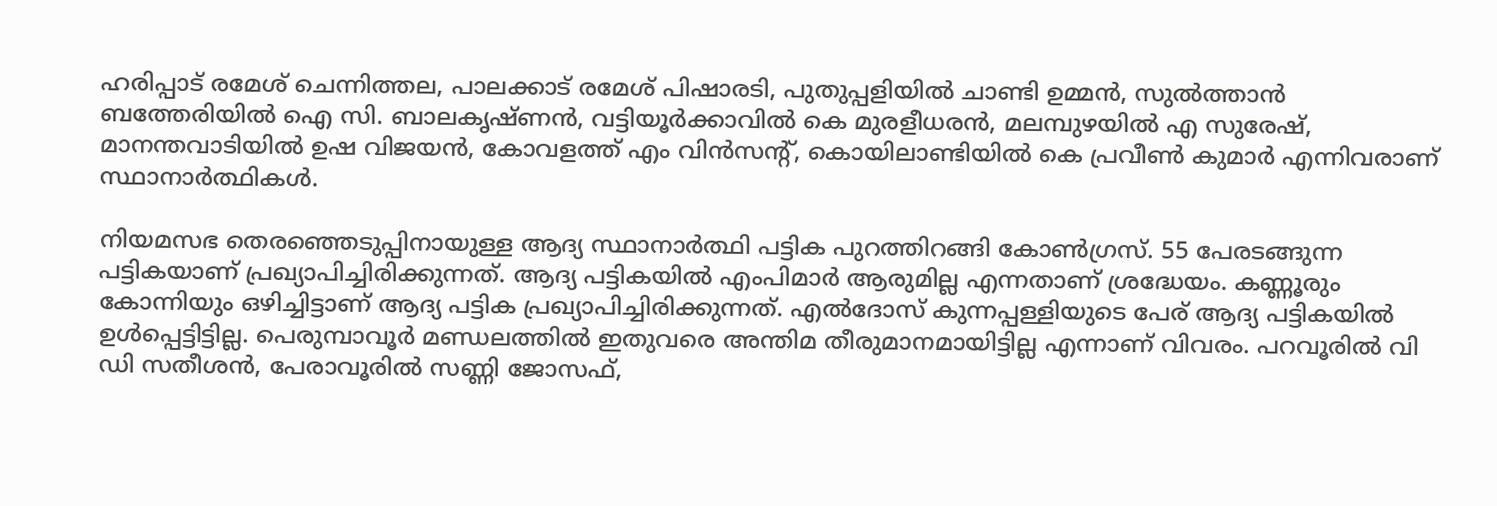ഹരിപ്പാട് രമേശ് ചെന്നിത്തല, പാലക്കാട് രമേശ് പിഷാരടി, പുതുപ്പളിയില്‍ ചാണ്ടി ഉമ്മൻ, സുൽത്താൻ ബത്തേരിയിൽ ഐ സി. ബാലകൃഷ്ണൻ, വട്ടിയൂർക്കാവിൽ കെ മുരളീധരൻ, മലമ്പുഴയിൽ എ സുരേഷ്, മാനന്തവാടിയിൽ ഉഷ വിജയൻ, കോവളത്ത് എം വിൻസന്റ്, കൊയിലാണ്ടിയിൽ കെ പ്രവീൺ കുമാര്‍ എന്നിവരാണ് സ്ഥാനാർത്ഥികൾ.

നിയമസഭ തെരഞ്ഞെടുപ്പിനായുള്ള ആദ്യ സ്ഥാനാർത്ഥി പട്ടിക പുറത്തിറങ്ങി കോൺഗ്രസ്. 55 പേരടങ്ങുന്ന പട്ടികയാണ് പ്രഖ്യാപിച്ചിരിക്കുന്നത്. ആദ്യ പട്ടികയില്‍ എംപിമാർ ആരുമില്ല എന്നതാണ് ശ്രദ്ധേയം. കണ്ണൂരും കോന്നിയും ഒഴിച്ചിട്ടാണ് ആദ്യ പട്ടിക പ്രഖ്യാപിച്ചിരിക്കുന്നത്. എൽദോസ് കുന്നപ്പള്ളിയുടെ പേര് ആദ്യ പട്ടികയിൽ ഉൾപ്പെട്ടിട്ടില്ല. പെരുമ്പാവൂർ മണ്ഡലത്തിൽ ഇതുവരെ അന്തിമ തീരുമാനമായിട്ടില്ല എന്നാണ് വിവരം. പറവൂരിൽ വി ഡി സതീശൻ, പേരാവൂരില്‍ സണ്ണി ജോസഫ്,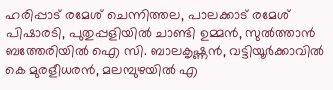ഹരിപ്പാട് രമേശ് ചെന്നിത്തല, പാലക്കാട് രമേശ് പിഷാരടി, പുതുപ്പളിയില്‍ ചാണ്ടി ഉമ്മൻ, സുൽത്താൻ ബത്തേരിയിൽ ഐ സി. ബാലകൃഷ്ണൻ, വട്ടിയൂർക്കാവിൽ കെ മുരളീധരൻ, മലമ്പുഴയിൽ എ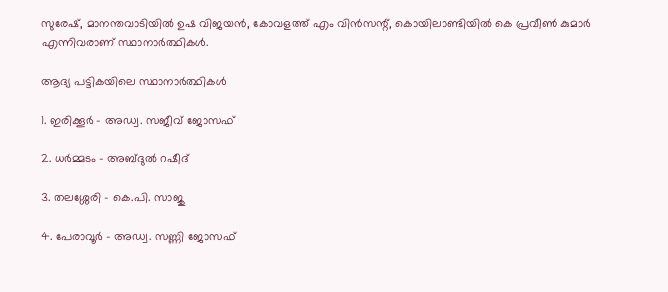സുരേഷ്, മാനന്തവാടിയിൽ ഉഷ വിജയൻ, കോവളത്ത് എം വിൻസന്റ്, കൊയിലാണ്ടിയിൽ കെ പ്രവീൺ കുമാര്‍ എന്നിവരാണ് സ്ഥാനാർത്ഥികൾ.

ആദ്യ പട്ടികയിലെ സ്ഥാനാർത്ഥികള്‍

1. ഇരിക്കൂർ - അഡ്വ. സജീവ് ജോസഫ്

2. ധർമ്മടം - അബ്ദുൽ റഷീദ്

3. തലശ്ശേരി - കെ.പി. സാജു

4. പേരാവൂർ - അഡ്വ. സണ്ണി ജോസഫ്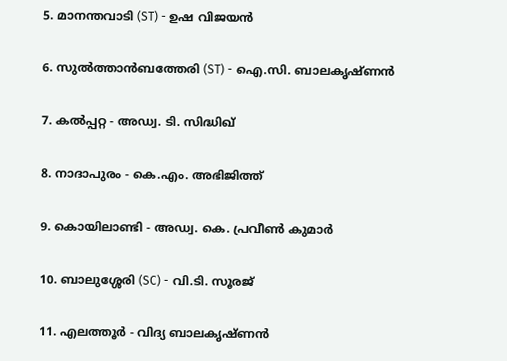5. മാനന്തവാടി (ST) - ഉഷ വിജയൻ

6. സുൽത്താൻബത്തേരി (ST) - ഐ.സി. ബാലകൃഷ്ണൻ

7. കൽപ്പറ്റ - അഡ്വ. ടി. സിദ്ധിഖ്

8. നാദാപുരം - കെ.എം. അഭിജിത്ത്

9. കൊയിലാണ്ടി - അഡ്വ. കെ. പ്രവീൺ കുമാർ

10. ബാലുശ്ശേരി (SC) - വി.ടി. സൂരജ്

11. എലത്തൂർ - വിദ്യ ബാലകൃഷ്ണൻ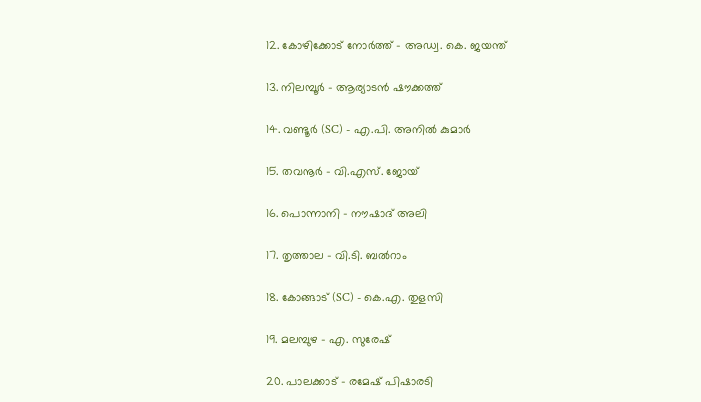12. കോഴിക്കോട് നോർത്ത് - അഡ്വ. കെ. ജയന്ത്

13. നിലമ്പൂർ - ആര്യാടൻ ഷൗക്കത്ത്

14. വണ്ടൂർ (SC) - എ.പി. അനിൽ കുമാർ

15. തവനൂർ - വി.എസ്. ജോയ്

16. പൊന്നാനി - നൗഷാദ് അലി

17. തൃത്താല - വി.ടി. ബൽറാം

18. കോങ്ങാട് (SC) - കെ.എ. തുളസി

19. മലമ്പുഴ - എ. സുരേഷ്

20. പാലക്കാട് - രമേഷ് പിഷാരടി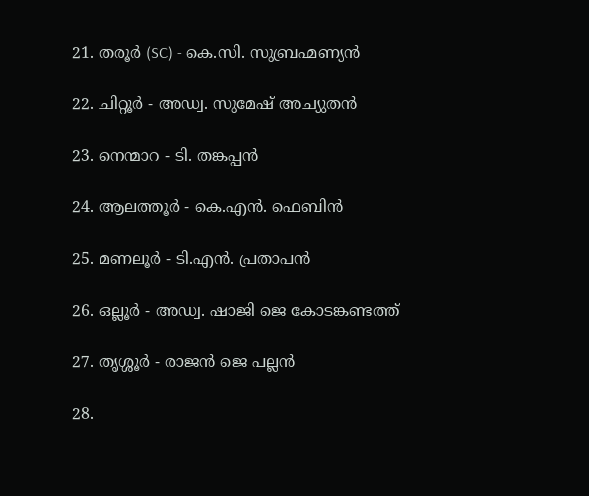21. തരൂർ (SC) - കെ.സി. സുബ്രഹ്മണ്യൻ

22. ചിറ്റൂർ - അഡ്വ. സുമേഷ് അച്യുതൻ

23. നെന്മാറ - ടി. തങ്കപ്പൻ

24. ആലത്തൂർ - കെ.എൻ. ഫെബിൻ

25. മണലൂർ - ടി.എൻ. പ്രതാപൻ

26. ഒല്ലൂർ - അഡ്വ. ഷാജി ജെ കോടങ്കണ്ടത്ത്

27. തൃശ്ശൂർ - രാജൻ ജെ പല്ലൻ

28.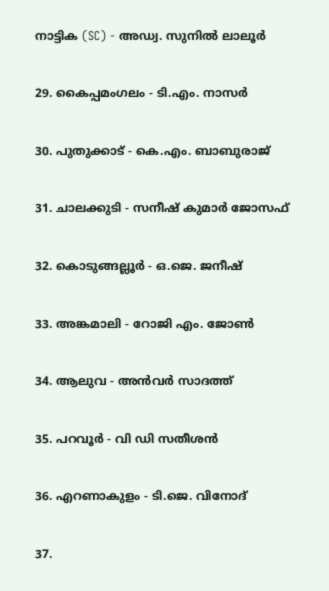നാട്ടിക (SC) - അഡ്വ. സുനിൽ ലാലൂർ

29. കൈപ്പമംഗലം - ടി.എം. നാസർ

30. പുതുക്കാട് - കെ.എം. ബാബുരാജ്

31. ചാലക്കുടി - സനീഷ് കുമാർ ജോസഫ്

32. കൊടുങ്ങല്ലൂർ - ഒ.ജെ. ജനീഷ്

33. അങ്കമാലി - റോജി എം. ജോൺ

34. ആലുവ - അൻവർ സാദത്ത്

35. പറവൂർ - വി ഡി സതീശൻ

36. എറണാകുളം - ടി.ജെ. വിനോദ്

37.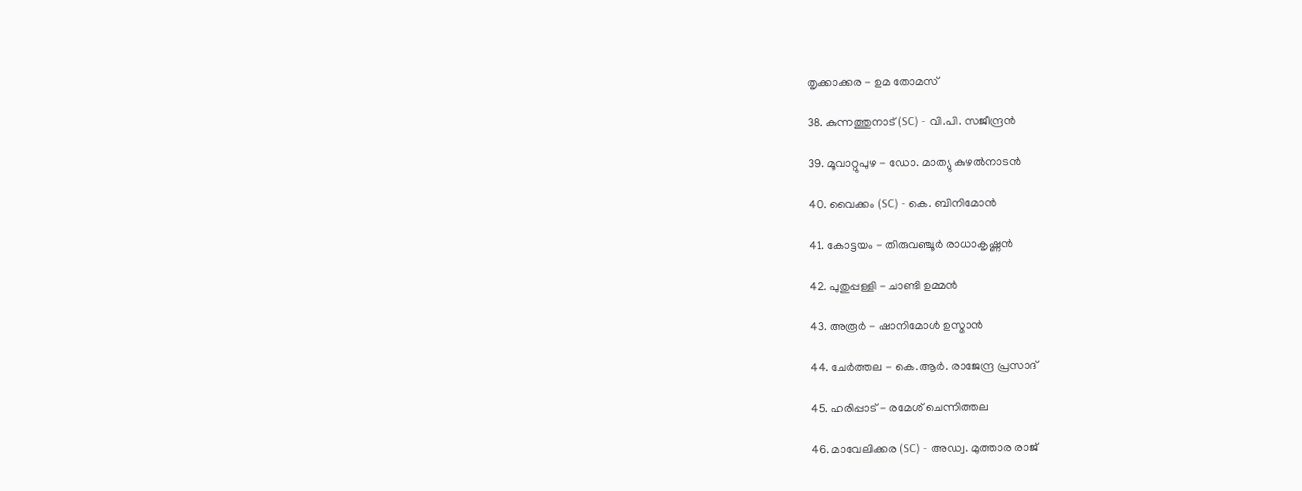തൃക്കാക്കര - ഉമ തോമസ്

38. കുന്നത്തുനാട് (SC) - വി.പി. സജീന്ദ്രൻ

39. മൂവാറ്റുപുഴ - ഡോ. മാത്യു കുഴൽനാടൻ

40. വൈക്കം (SC) - കെ. ബിനിമോൻ

41. കോട്ടയം - തിരുവഞ്ചൂർ രാധാകൃഷ്ണൻ

42. പുതുപ്പള്ളി - ചാണ്ടി ഉമ്മൻ

43. അരൂർ - ഷാനിമോൾ ഉസ്മാൻ

44. ചേർത്തല - കെ.ആർ. രാജേന്ദ്ര പ്രസാദ്

45. ഹരിപ്പാട് - രമേശ് ചെന്നിത്തല

46. മാവേലിക്കര (SC) - അഡ്വ. മുത്താര രാജ്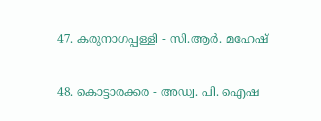47. കരുനാഗപ്പള്ളി - സി.ആർ. മഹേഷ്

48. കൊട്ടാരക്കര - അഡ്വ. പി. ഐഷ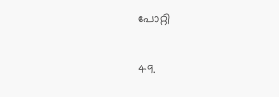പോറ്റി

49.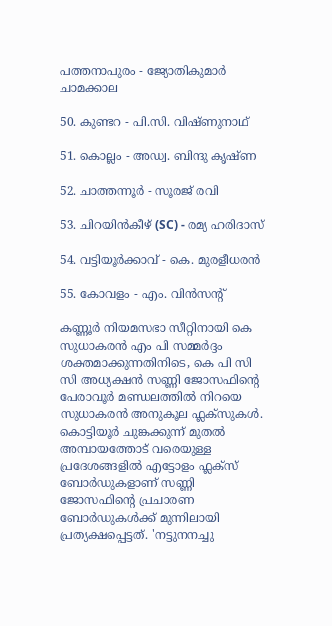പത്തനാപുരം - ജ്യോതികുമാർ ചാമക്കാല

50. കുണ്ടറ - പി.സി. വിഷ്ണുനാഥ്

51. കൊല്ലം - അഡ്വ. ബിന്ദു കൃഷ്ണ

52. ചാത്തന്നൂർ - സൂരജ് രവി

53. ചിറയിൻകീഴ് (SC) - രമ്യ ഹരിദാസ്

54. വട്ടിയൂർക്കാവ് - കെ. മുരളീധരൻ

55. കോവളം - എം. വിൻസന്റ്

കണ്ണൂർ നിയമസഭാ സീറ്റിനായി കെ സുധാകരൻ എം പി സമ്മർദ്ദം ശക്തമാക്കുന്നതിനിടെ, കെ പി സി സി അധ്യക്ഷൻ സണ്ണി ജോസഫിന്‍റെ പേരാവൂർ മണ്ഡലത്തിൽ നിറയെ സുധാകരൻ അനുകൂല ഫ്ലക്സുകൾ. കൊട്ടിയൂർ ചുങ്കക്കുന്ന് മുതൽ അമ്പായത്തോട് വരെയുള്ള പ്രദേശങ്ങളിൽ എട്ടോളം ഫ്ലക്സ് ബോർഡുകളാണ് സണ്ണി ജോസഫിന്റെ പ്രചാരണ ബോർഡുകൾക്ക് മുന്നിലായി പ്രത്യക്ഷപ്പെട്ടത്. 'നട്ടുനനച്ചു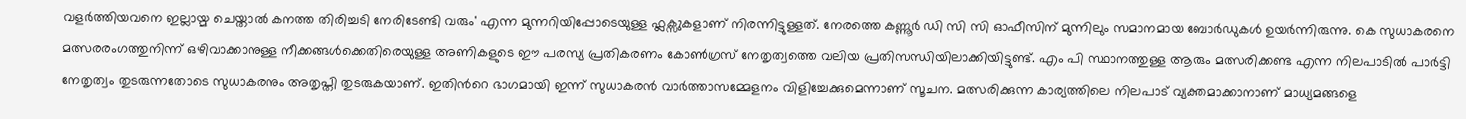വളർത്തിയവനെ ഇല്ലായ്മ ചെയ്താൽ കനത്ത തിരിച്ചടി നേരിടേണ്ടി വരും' എന്ന മുന്നറിയിപ്പോടെയുള്ള ഫ്ലക്സുകളാണ് നിരന്നിട്ടുള്ളത്. നേരത്തെ കണ്ണൂർ ഡി സി സി ഓഫീസിന് മുന്നിലും സമാനമായ ബോർഡുകൾ ഉയർന്നിരുന്നു. കെ സുധാകരനെ മത്സരരംഗത്തുനിന്ന് ഒഴിവാക്കാനുള്ള നീക്കങ്ങൾക്കെതിരെയുള്ള അണികളുടെ ഈ പരസ്യ പ്രതികരണം കോൺഗ്രസ് നേതൃത്വത്തെ വലിയ പ്രതിസന്ധിയിലാക്കിയിട്ടുണ്ട്. എം പി സ്ഥാനത്തുള്ള ആരും മത്സരിക്കണ്ട എന്ന നിലപാടിൽ പാർട്ടി നേതൃത്വം തുടരുന്നതോടെ സുധാകരനും അതൃപ്തി തുടരുകയാണ്. ഇതിന്‍റെ ഭാഗമായി ഇന്ന് സുധാകരൻ വാർത്താസമ്മേളനം വിളിച്ചേക്കുമെന്നാണ് സൂചന. മത്സരിക്കുന്ന കാര്യത്തിലെ നിലപാട് വ്യക്തമാക്കാനാണ് മാധ്യമങ്ങളെ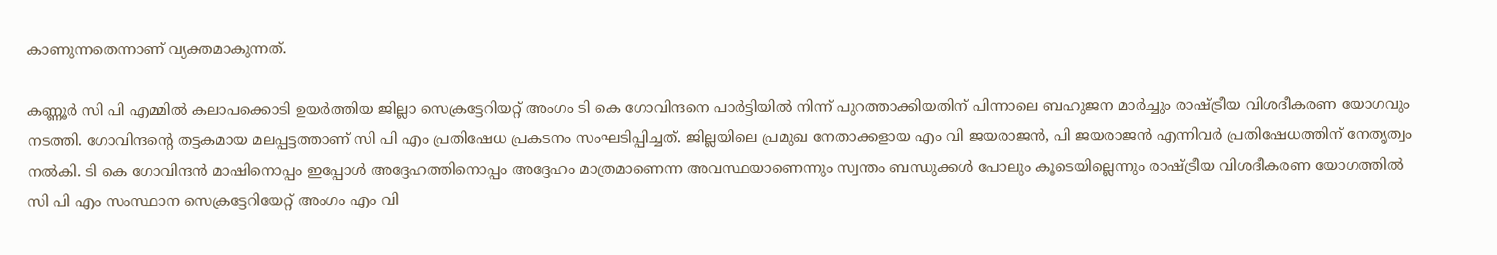കാണുന്നതെന്നാണ് വ്യക്തമാകുന്നത്.

കണ്ണൂർ സി പി എമ്മിൽ കലാപക്കൊടി ഉയർത്തിയ ജില്ലാ സെക്രട്ടേറിയറ്റ് അംഗം ടി കെ ഗോവിന്ദനെ പാർട്ടിയിൽ നിന്ന് പുറത്താക്കിയതിന് പിന്നാലെ ബഹുജന മാർച്ചും രാഷ്ട്രീയ വിശദീകരണ യോഗവും നടത്തി. ഗോവിന്ദന്‍റെ തട്ടകമായ മലപ്പട്ടത്താണ് സി പി എം പ്രതിഷേധ പ്രകടനം സംഘടിപ്പിച്ചത്. ജില്ലയിലെ പ്രമുഖ നേതാക്കളായ എം വി ജയരാജൻ, പി ജയരാജൻ എന്നിവർ പ്രതിഷേധത്തിന് നേതൃത്വം നൽകി. ടി കെ ഗോവിന്ദൻ മാഷിനൊപ്പം ഇപ്പോൾ അദ്ദേഹത്തിനൊപ്പം അദ്ദേഹം മാത്രമാണെന്ന അവസ്ഥയാണെന്നും സ്വന്തം ബന്ധുക്കൾ പോലും കൂടെയില്ലെന്നും രാഷ്ട്രീയ വിശദീകരണ യോഗത്തിൽ സി പി എം സംസ്ഥാന സെക്രട്ടേറിയേറ്റ് അംഗം എം വി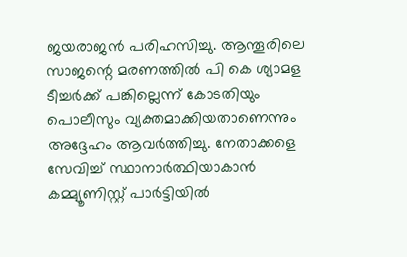ജയരാജൻ പരിഹസിച്ചു. ആന്തൂരിലെ സാജന്റെ മരണത്തിൽ പി കെ ശ്യാമള ടീച്ചർക്ക് പങ്കില്ലെന്ന് കോടതിയും പൊലീസും വ്യക്തമാക്കിയതാണെന്നും അദ്ദേഹം ആവർത്തിച്ചു. നേതാക്കളെ സേവിച്ച് സ്ഥാനാർത്ഥിയാകാൻ കമ്മ്യൂണിസ്റ്റ് പാർട്ടിയിൽ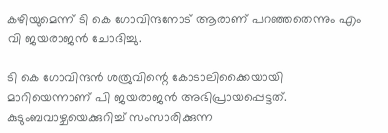കഴിയുമെന്ന് ടി കെ ഗോവിന്ദനോട് ആരാണ് പറഞ്ഞതെന്നും എം വി ജയരാജൻ ചോദിച്ചു.

ടി കെ ഗോവിന്ദൻ ശത്രുവിന്റെ കോടാലിക്കൈയായി മാറിയെന്നാണ് പി ജയരാജൻ അഭിപ്രായപ്പെട്ടത്. കുടുംബവാഴ്ചയെക്കുറിച്ച് സംസാരിക്കുന്ന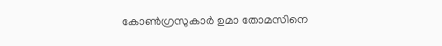കോൺഗ്രസുകാർ ഉമാ തോമസിനെ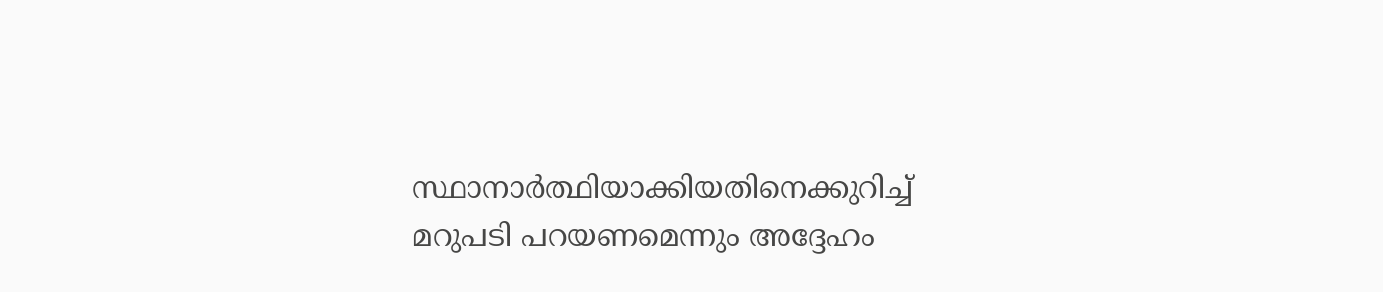സ്ഥാനാർത്ഥിയാക്കിയതിനെക്കുറിച്ച് മറുപടി പറയണമെന്നും അദ്ദേഹം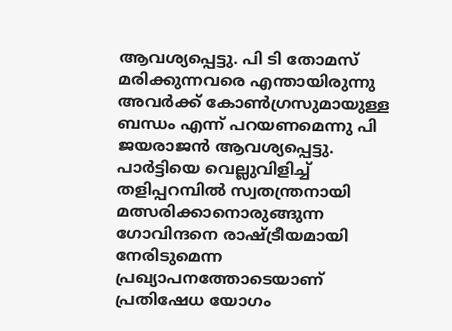ആവശ്യപ്പെട്ടു. പി ടി തോമസ് മരിക്കുന്നവരെ എന്തായിരുന്നു അവർക്ക് കോൺഗ്രസുമായുള്ള ബന്ധം എന്ന് പറയണമെന്നു പി ജയരാജൻ ആവശ്യപ്പെട്ടു. പാർട്ടിയെ വെല്ലുവിളിച്ച് തളിപ്പറമ്പിൽ സ്വതന്ത്രനായി മത്സരിക്കാനൊരുങ്ങുന്ന ഗോവിന്ദനെ രാഷ്ട്രീയമായി നേരിടുമെന്ന പ്രഖ്യാപനത്തോടെയാണ് പ്രതിഷേധ യോഗം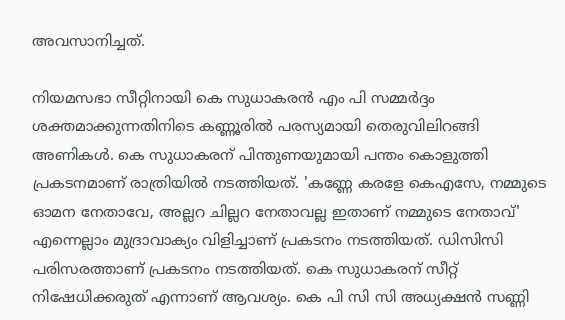അവസാനിച്ചത്.

നിയമസഭാ സീറ്റിനായി കെ സുധാകരൻ എം പി സമ്മർദ്ദം ശക്തമാക്കുന്നതിനിടെ കണ്ണൂരിൽ പരസ്യമായി തെരുവിലിറങ്ങി അണികൾ. കെ സുധാകരന് പിന്തുണയുമായി പന്തം കൊളുത്തി പ്രകടനമാണ് രാത്രിയിൽ നടത്തിയത്. 'കണ്ണേ കരളേ കെഎസേ, നമ്മുടെ ഓമന നേതാവേ, അല്ലറ ചില്ലറ നേതാവല്ല ഇതാണ് നമ്മുടെ നേതാവ്' എന്നെല്ലാം മുദ്രാവാക്യം വിളിച്ചാണ് പ്രകടനം നടത്തിയത്. ഡിസിസി പരിസരത്താണ് പ്രകടനം നടത്തിയത്. കെ സുധാകരന് സീറ്റ് നിഷേധിക്കരുത് എന്നാണ് ആവശ്യം. കെ പി സി സി അധ്യക്ഷൻ സണ്ണി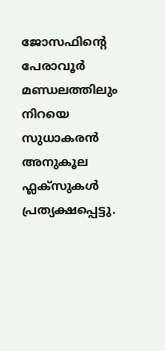ജോസഫിന്‍റെ പേരാവൂർ മണ്ഡലത്തിലും നിറയെ സുധാകരൻ അനുകൂല ഫ്ലക്സുകൾ പ്രത്യക്ഷപ്പെട്ടു.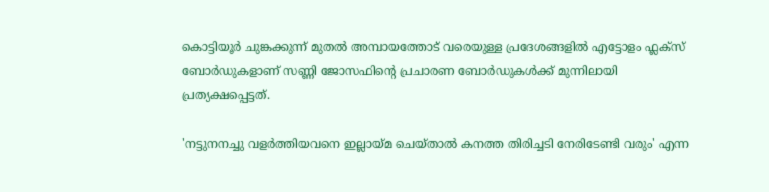കൊട്ടിയൂർ ചുങ്കക്കുന്ന് മുതൽ അമ്പായത്തോട് വരെയുള്ള പ്രദേശങ്ങളിൽ എട്ടോളം ഫ്ലക്സ് ബോർഡുകളാണ് സണ്ണി ജോസഫിന്റെ പ്രചാരണ ബോർഡുകൾക്ക് മുന്നിലായി പ്രത്യക്ഷപ്പെട്ടത്.

'നട്ടുനനച്ചു വളർത്തിയവനെ ഇല്ലായ്മ ചെയ്താൽ കനത്ത തിരിച്ചടി നേരിടേണ്ടി വരും' എന്ന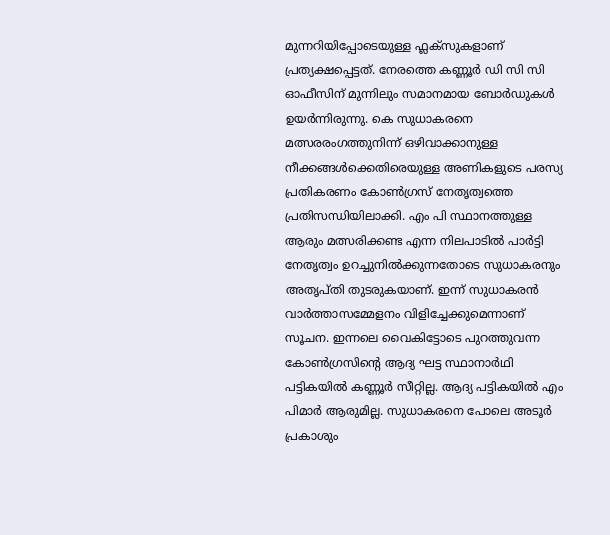മുന്നറിയിപ്പോടെയുള്ള ഫ്ലക്സുകളാണ് പ്രത്യക്ഷപ്പെട്ടത്. നേരത്തെ കണ്ണൂർ ഡി സി സി ഓഫീസിന് മുന്നിലും സമാനമായ ബോർഡുകൾ ഉയർന്നിരുന്നു. കെ സുധാകരനെ മത്സരരംഗത്തുനിന്ന് ഒഴിവാക്കാനുള്ള നീക്കങ്ങൾക്കെതിരെയുള്ള അണികളുടെ പരസ്യ പ്രതികരണം കോൺഗ്രസ് നേതൃത്വത്തെ പ്രതിസന്ധിയിലാക്കി. എം പി സ്ഥാനത്തുള്ള ആരും മത്സരിക്കണ്ട എന്ന നിലപാടിൽ പാർട്ടി നേതൃത്വം ഉറച്ചുനിൽക്കുന്നതോടെ സുധാകരനും അതൃപ്തി തുടരുകയാണ്. ഇന്ന് സുധാകരൻ വാർത്താസമ്മേളനം വിളിച്ചേക്കുമെന്നാണ് സൂചന. ഇന്നലെ വൈകിട്ടോടെ പുറത്തുവന്ന കോൺഗ്രസിന്‍റെ ആദ്യ ഘട്ട സ്ഥാനാർഥി പട്ടികയിൽ കണ്ണൂർ സീറ്റില്ല. ആദ്യ പട്ടികയില്‍ എം പിമാർ ആരുമില്ല. സുധാകരനെ പോലെ അടൂർ പ്രകാശും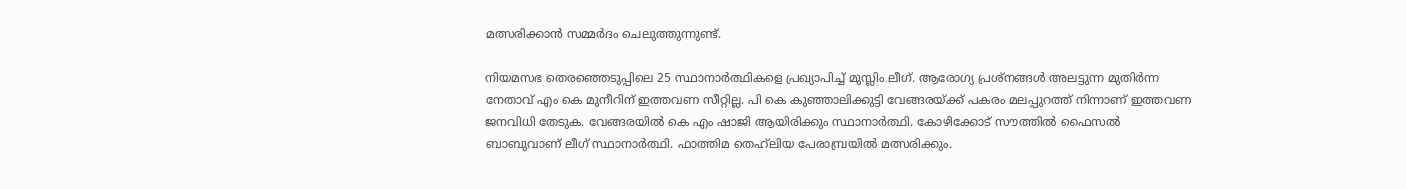മത്സരിക്കാൻ സമ്മർദം ചെലുത്തുന്നുണ്ട്.

നിയമസഭ തെരഞ്ഞെടുപ്പിലെ 25 സ്ഥാനാര്‍ത്ഥികളെ പ്രഖ്യാപിച്ച് മുസ്ലിം ലീഗ്. ആരോഗ്യ പ്രശ്നങ്ങൾ അലട്ടുന്ന മുതിർന്ന നേതാവ് എം കെ മുനീറിന് ഇത്തവണ സീറ്റില്ല. പി കെ കുഞ്ഞാലിക്കുട്ടി വേങ്ങരയ്ക്ക് പകരം മലപ്പുറത്ത് നിന്നാണ് ഇത്തവണ ജനവിധി തേടുക. വേങ്ങരയിൽ കെ എം ഷാജി ആയിരിക്കും സ്ഥാനാർത്ഥി. കോഴിക്കോട് സൗത്തിൽ ഫൈസൽ ബാബുവാണ് ലീഗ് സ്ഥാനാർത്ഥി. ഫാത്തിമ തെഹ്‌ലിയ പേരാമ്പ്രയിൽ മത്സരിക്കും.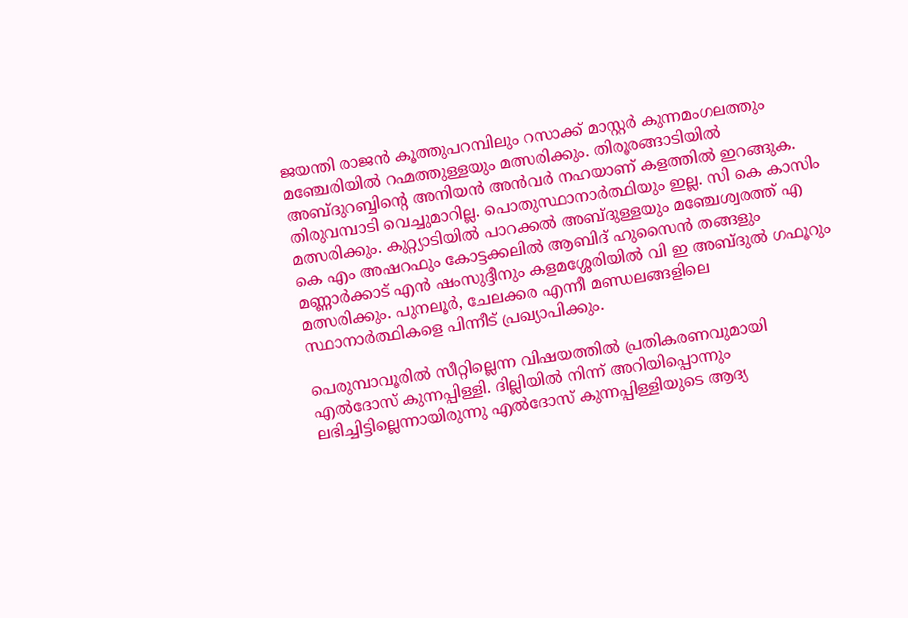ജയന്തി രാജൻ കൂത്തുപറമ്പിലും റസാക്ക് മാസ്റ്റർ കുന്നമംഗലത്തും മഞ്ചേരിയിൽ റഹ്മത്തുള്ളയും മത്സരിക്കും. തിരൂരങ്ങാടിയിൽ അബ്ദുറബ്ബിന്റെ അനിയൻ അൻവർ നഹയാണ് കളത്തില്‍ ഇറങ്ങുക. തിരുവമ്പാടി വെച്ചുമാറില്ല. പൊതുസ്ഥാനാർത്ഥിയും ഇല്ല. സി കെ കാസിം മത്സരിക്കും. കുറ്റ്യാടിയില്‍ പാറക്കൽ അബ്ദുള്ളയും മഞ്ചേശ്വരത്ത് എ കെ എം അഷറഫും കോട്ടക്കലിൽ ആബിദ് ഹുസൈൻ തങ്ങളും മണ്ണാർക്കാട് എൻ ഷംസുദ്ദീനും കളമശ്ശേരിയില്‍ വി ഇ അബ്ദുൽ ഗഫൂറും മത്സരിക്കും. പുനലൂർ, ചേലക്കര എന്നീ മണ്ഡലങ്ങളിലെ സ്ഥാനാര്‍ത്ഥികളെ പിന്നീട് പ്രഖ്യാപിക്കും.

പെരുമ്പാവൂരിൽ സീറ്റില്ലെന്ന വിഷയത്തിൽ പ്രതികരണവുമായി എൽദോസ് കുന്നപ്പിള്ളി. ദില്ലിയിൽ നിന്ന് അറിയിപ്പൊന്നും ലഭിച്ചിട്ടില്ലെന്നായിരുന്നു എൽദോസ് കുന്നപ്പിള്ളിയുടെ ആദ്യ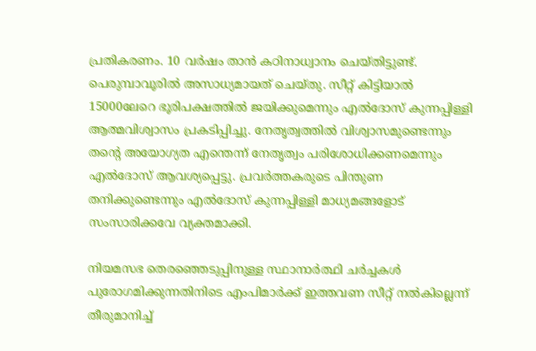പ്രതികരണം. 10 വർഷം താൻ കഠിനാധ്വാനം ചെയ്തിട്ടുണ്ട്. പെരുമ്പാവൂരിൽ അസാധ്യമായത് ചെയ്തു. സീറ്റ് കിട്ടിയാൽ 15000ലേറെ ഭൂരിപക്ഷത്തിൽ ജയിക്കുമെന്നും എൽദോസ് കുന്നപ്പിള്ളി ആത്മവിശ്വാസം പ്രകടിപ്പിച്ചു. നേതൃത്വത്തിൽ വിശ്വാസമുണ്ടെന്നും തന്റെ അയോഗ്യത എന്തെന്ന് നേതൃത്വം പരിശോധിക്കണമെന്നും എൽദോസ് ആവശ്യപ്പെട്ടു. പ്രവർത്തകരുടെ പിന്തുണ തനിക്കുണ്ടെന്നും എൽദോസ് കുന്നപ്പിള്ളി മാധ്യമങ്ങളോട് സംസാരിക്കവേ വ്യക്തമാക്കി.

നിയമസഭ തെരഞ്ഞെടുപ്പിനുള്ള സ്ഥാനാർത്ഥി ചർച്ചകൾ പുരോഗമിക്കുന്നതിനിടെ എംപിമാർക്ക് ഇത്തവണ സീറ്റ് നൽകില്ലെന്ന് തീരുമാനിച്ച്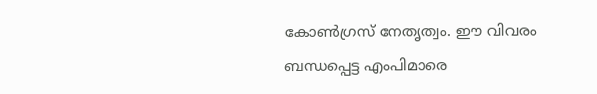കോൺഗ്രസ് നേതൃത്വം. ഈ വിവരം ബന്ധപ്പെട്ട എംപിമാരെ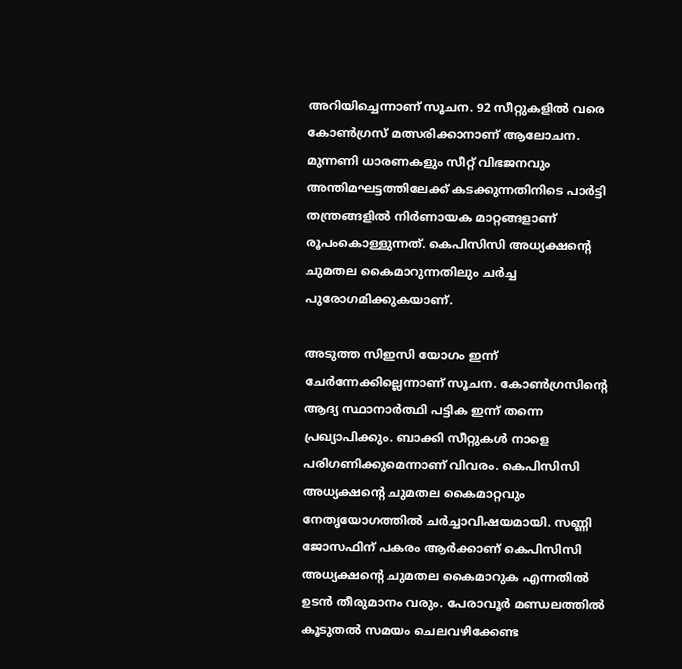അറിയിച്ചെന്നാണ് സൂചന. 92 സീറ്റുകളിൽ വരെ കോൺഗ്രസ് മത്സരിക്കാനാണ് ആലോചന. മുന്നണി ധാരണകളും സീറ്റ് വിഭജനവും അന്തിമഘട്ടത്തിലേക്ക് കടക്കുന്നതിനിടെ പാർട്ടി തന്ത്രങ്ങളിൽ നിർണായക മാറ്റങ്ങളാണ് രൂപംകൊള്ളുന്നത്. കെപിസിസി അധ്യക്ഷൻ്റെ ചുമതല കൈമാറുന്നതിലും ചർച്ച പുരോഗമിക്കുകയാണ്.

അടുത്ത സിഇസി യോഗം ഇന്ന് ചേർന്നേക്കില്ലെന്നാണ് സൂചന. കോണ്‍ഗ്രസിന്‍റെ ആദ്യ സ്ഥാനാര്‍ത്ഥി പട്ടിക ഇന്ന് തന്നെ പ്രഖ്യാപിക്കും. ബാക്കി സീറ്റുകൾ നാളെ പരിഗണിക്കുമെന്നാണ് വിവരം. കെപിസിസി അധ്യക്ഷന്റെ ചുമതല കൈമാറ്റവും നേതൃയോഗത്തില്‍ ചർച്ചാവിഷയമായി. സണ്ണി ജോസഫിന് പകരം ആര്‍ക്കാണ് കെപിസിസി അധ്യക്ഷന്‍റെ ചുമതല കൈമാറുക എന്നതില്‍ ഉടൻ തീരുമാനം വരും. പേരാവൂർ മണ്ഡലത്തിൽ കൂടുതൽ സമയം ചെലവഴിക്കേണ്ട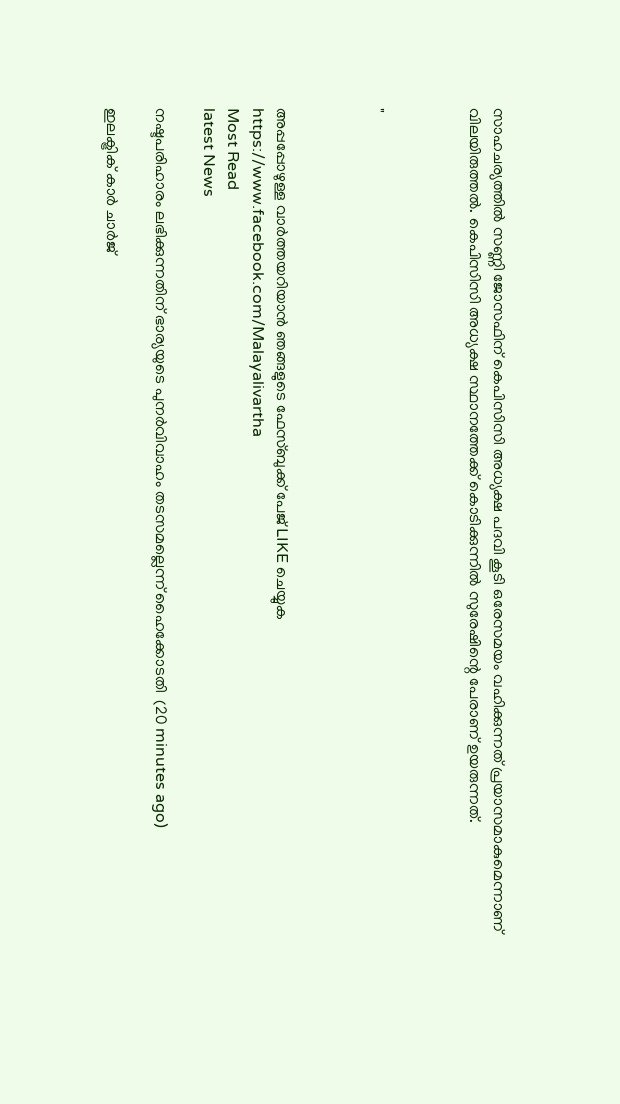സാഹചര്യത്തിൽ സണ്ണി ജോസഫിന് കെപിസിസി അധ്യക്ഷ പദവി കൂടി ഒരേസമയം വഹിക്കുന്നത് പ്രയാസമാകുമെന്നാണ് വിലയിരുത്തൽ. കെപിസിസി അധ്യക്ഷ സ്ഥാനത്തേക്ക് കൊടിക്കുന്നിൽ സുരേഷിന്റെ പേരാണ് ഉയരുന്നത്.



"



അപ്പപ്പോഴുള്ള വാര്‍ത്തയറിയാന്‍ ഞങ്ങളുടെ ഫേസ്‌ബുക്ക്‌ പേജ് LIKE ചെയ്യുക
https://www.facebook.com/Malayalivartha
Most Read
latest News

നഷ്ടപരിഹാരം ലഭിക്കുന്നതിന് ഭാര്യയുടെ പുനർവിവാഹം തടസമല്ലെന്ന് ഹൈക്കോടതി  (20 minutes ago)

ഇലക്ട്രിക് കാർ ചാർജ്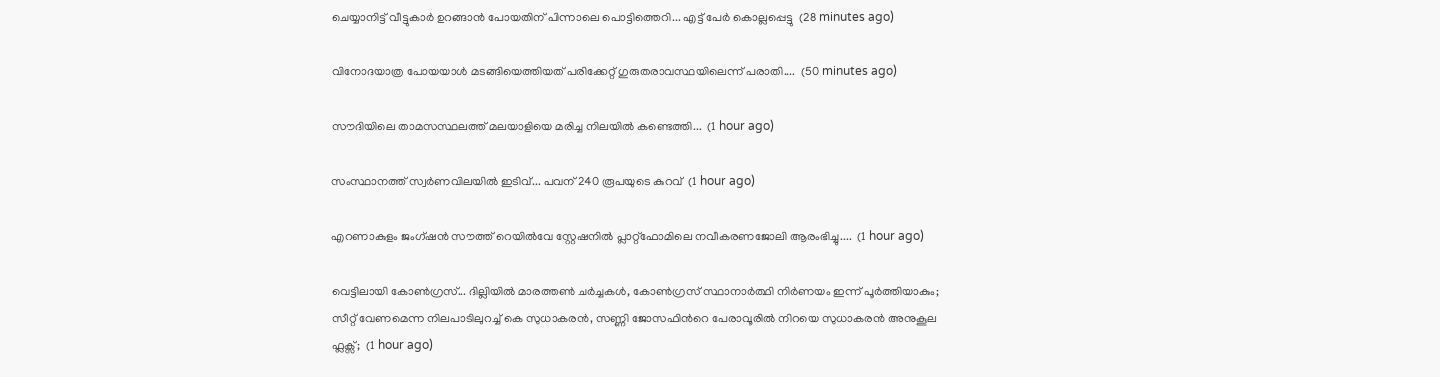ചെയ്യാനിട്ട് വീട്ടുകാർ ഉറങ്ങാൻ പോയതിന് പിന്നാലെ പൊട്ടിത്തെറി... എട്ട് പേർ കൊല്ലപ്പെട്ടു  (28 minutes ago)

വിനോദയാത്ര പോയയാൾ മടങ്ങിയെത്തിയത് പരിക്കേറ്റ് ഗുരുതരാവസ്ഥയിലെന്ന് പരാതി....  (50 minutes ago)

സൗദിയിലെ താമസസ്ഥലത്ത് മലയാളിയെ മരിച്ച നിലയിൽ കണ്ടെത്തി...  (1 hour ago)

സംസ്ഥാനത്ത് സ്വർണവിലയിൽ ഇടിവ്... പവന് 240 രൂപയുടെ കുറവ്  (1 hour ago)

എറണാകുളം ജംഗ്ഷൻ സൗത്ത് റെയിൽവേ സ്റ്റേഷനിൽ പ്ലാറ്റ്ഫോമിലെ നവീകരണജോലി ആരംഭിച്ചു....  (1 hour ago)

വെട്ടിലായി കോണ്‍ഗ്രസ്... ദില്ലിയിൽ മാരത്തൺ ചർച്ചകൾ, കോൺഗ്രസ് സ്ഥാനാർത്ഥി നിർണയം ഇന്ന് പൂർത്തിയാകും; സീറ്റ് വേണമെന്ന നിലപാടിലുറച്ച് കെ സുധാകരൻ, സണ്ണി ജോസഫിന്‍റെ പേരാവൂരിൽ നിറയെ സുധാകരൻ അനുകൂല ഫ്ലക്സ്;  (1 hour ago)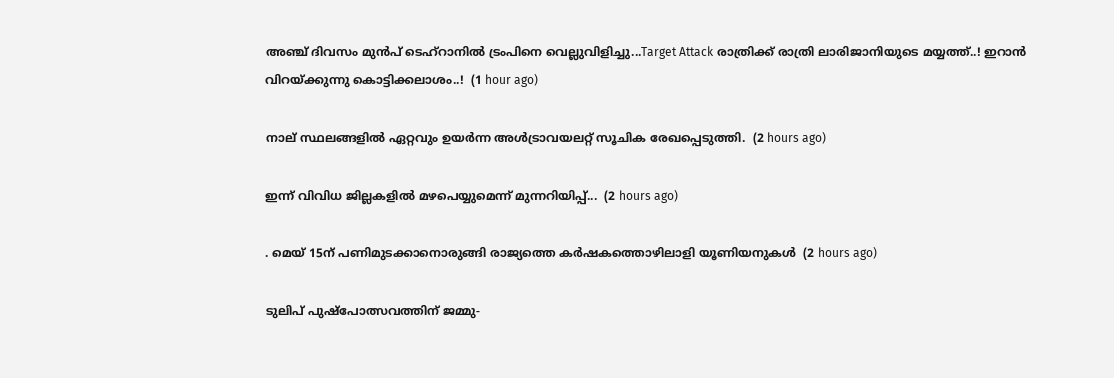അഞ്ച് ദിവസം മുൻപ് ടെഹ്‌റാനിൽ ട്രംപിനെ വെല്ലുവിളിച്ചു...Target Attack രാത്രിക്ക് രാത്രി ലാരിജാനിയുടെ മയ്യത്ത്..! ഇറാൻ വിറയ്ക്കുന്നു കൊട്ടിക്കലാശം..!  (1 hour ago)

നാല് സ്ഥലങ്ങളിൽ ഏറ്റവും ഉയര്‍ന്ന അള്‍ട്രാവയലറ്റ് സൂചിക രേഖപ്പെടുത്തി.  (2 hours ago)

ഇന്ന്‌ വിവിധ ജില്ലകളിൽ മഴപെയ്യുമെന്ന് മുന്നറിയിപ്പ്...  (2 hours ago)

. മെയ്‌ 15ന്‌ പണിമുടക്കാനൊരുങ്ങി രാജ്യത്തെ കർഷകത്തൊഴിലാളി യൂണിയനുകൾ  (2 hours ago)

ടുലിപ് പുഷ്പോത്സവത്തിന് ജമ്മു-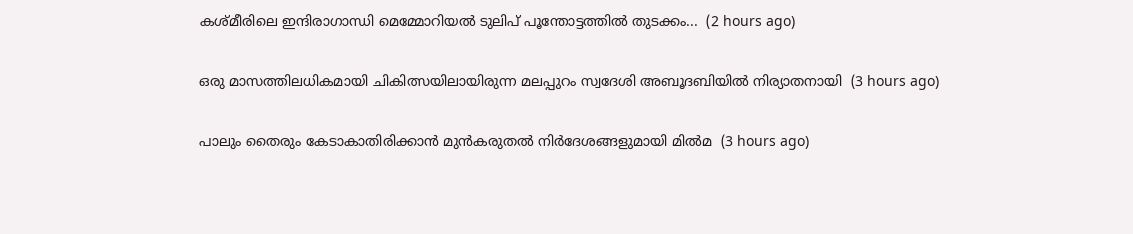കശ്മീരിലെ ഇന്ദിരാഗാന്ധി മെമ്മോറിയൽ ടുലിപ് പൂന്തോട്ടത്തിൽ തുടക്കം...  (2 hours ago)

ഒരു മാസത്തിലധികമായി ചികിത്സയിലായിരുന്ന മലപ്പുറം സ്വദേശി അബൂദബിയിൽ നിര്യാതനായി  (3 hours ago)

പാലും തൈരും കേടാകാതിരിക്കാൻ മുന്‍കരുതല്‍ നിര്‍ദേശങ്ങളുമായി മില്‍മ  (3 hours ago)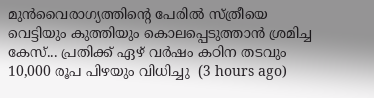മുൻവൈരാഗ്യത്തിന്റെ പേരിൽ സ്ത്രീയെ വെട്ടിയും കുത്തിയും കൊലപ്പെടുത്താൻ ശ്രമിച്ച കേസ്... പ്രതിക്ക് ഏഴ് വർഷം കഠിന തടവും 10,000 രൂപ പിഴയും വിധിച്ചു  (3 hours ago)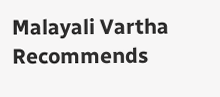Malayali Vartha Recommends